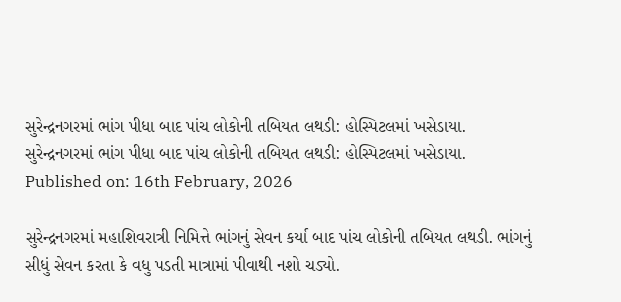સુરેન્દ્રનગરમાં ભાંગ પીધા બાદ પાંચ લોકોની તબિયત લથડી: હોસ્પિટલમાં ખસેડાયા.
સુરેન્દ્રનગરમાં ભાંગ પીધા બાદ પાંચ લોકોની તબિયત લથડી: હોસ્પિટલમાં ખસેડાયા.
Published on: 16th February, 2026

સુરેન્દ્રનગરમાં મહાશિવરાત્રી નિમિત્તે ભાંગનું સેવન કર્યા બાદ પાંચ લોકોની તબિયત લથડી. ભાંગનું સીધું સેવન કરતા કે વધુ પડતી માત્રામાં પીવાથી નશો ચડ્યો.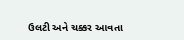ઉલટી અને ચક્કર આવતા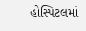હોસ્પિટલમાં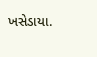ખસેડાયા.